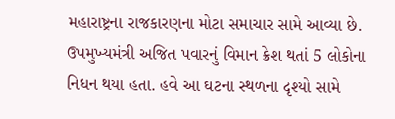મહારાષ્ટ્રના રાજકારણના મોટા સમાચાર સામે આવ્યા છે. ઉપમુખ્યમંત્રી અજિત પવારનું વિમાન ક્રેશ થતાં 5 લોકોના નિધન થયા હતા. હવે આ ઘટના સ્થળના દૃશ્યો સામે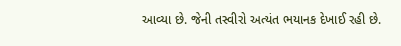આવ્યા છે. જેની તસ્વીરો અત્યંત ભયાનક દેખાઈ રહી છે.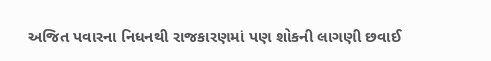અજિત પવારના નિધનથી રાજકારણમાં પણ શોકની લાગણી છવાઈ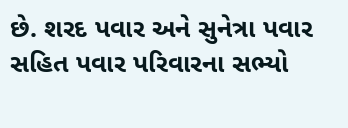છે. શરદ પવાર અને સુનેત્રા પવાર સહિત પવાર પરિવારના સભ્યો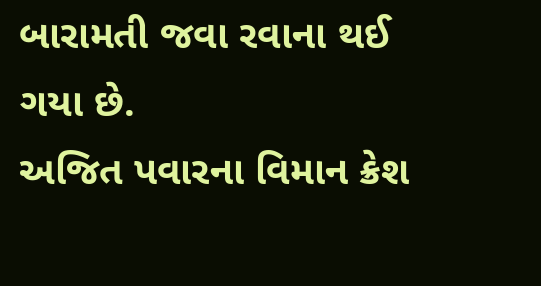બારામતી જવા રવાના થઈ ગયા છે.
અજિત પવારના વિમાન ક્રેશ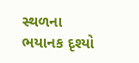સ્થળના ભયાનક દૃશ્યો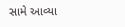સામે આવ્યા